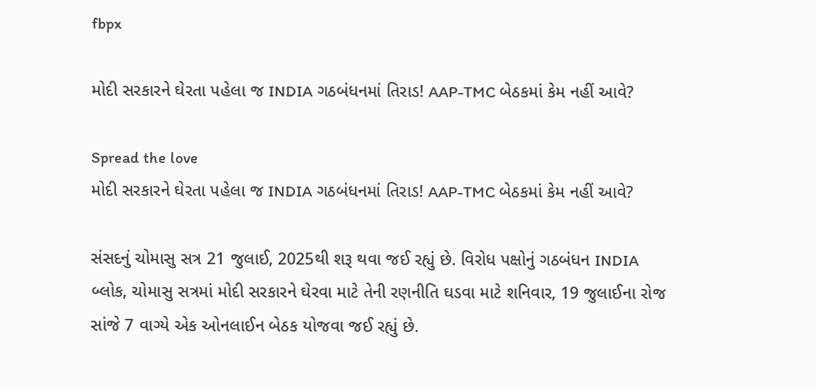fbpx

મોદી સરકારને ઘેરતા પહેલા જ INDIA ગઠબંધનમાં તિરાડ! AAP-TMC બેઠકમાં કેમ નહીં આવે?

Spread the love
મોદી સરકારને ઘેરતા પહેલા જ INDIA ગઠબંધનમાં તિરાડ! AAP-TMC બેઠકમાં કેમ નહીં આવે?

સંસદનું ચોમાસુ સત્ર 21 જુલાઈ, 2025થી શરૂ થવા જઈ રહ્યું છે. વિરોધ પક્ષોનું ગઠબંધન INDIA બ્લોક, ચોમાસુ સત્રમાં મોદી સરકારને ઘેરવા માટે તેની રણનીતિ ઘડવા માટે શનિવાર, 19 જુલાઈના રોજ સાંજે 7 વાગ્યે એક ઓનલાઈન બેઠક યોજવા જઈ રહ્યું છે.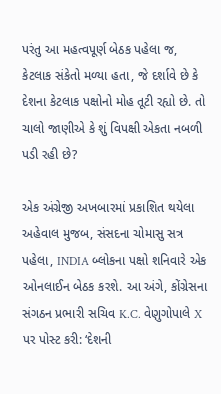પરંતુ આ મહત્વપૂર્ણ બેઠક પહેલા જ, કેટલાક સંકેતો મળ્યા હતા, જે દર્શાવે છે કે દેશના કેટલાક પક્ષોનો મોહ તૂટી રહ્યો છે. તો ચાલો જાણીએ કે શું વિપક્ષી એકતા નબળી પડી રહી છે?

એક અંગ્રેજી અખબારમાં પ્રકાશિત થયેલા અહેવાલ મુજબ, સંસદના ચોમાસુ સત્ર પહેલા, INDIA બ્લોકના પક્ષો શનિવારે એક ઓનલાઈન બેઠક કરશે. આ અંગે, કોંગ્રેસના સંગઠન પ્રભારી સચિવ K.C. વેણુગોપાલે X પર પોસ્ટ કરી: ‘દેશની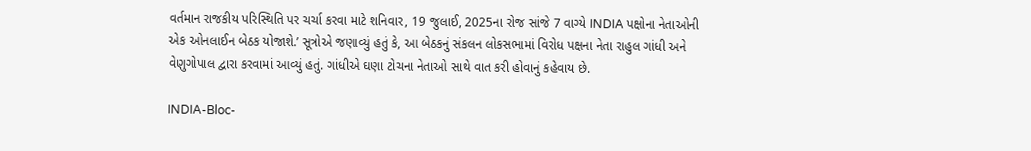વર્તમાન રાજકીય પરિસ્થિતિ પર ચર્ચા કરવા માટે શનિવાર, 19 જુલાઈ, 2025ના રોજ સાંજે 7 વાગ્યે INDIA પક્ષોના નેતાઓની એક ઓનલાઈન બેઠક યોજાશે.’ સૂત્રોએ જણાવ્યું હતું કે, આ બેઠકનું સંકલન લોકસભામાં વિરોધ પક્ષના નેતા રાહુલ ગાંધી અને વેણુગોપાલ દ્વારા કરવામાં આવ્યું હતું. ગાંધીએ ઘણા ટોચના નેતાઓ સાથે વાત કરી હોવાનું કહેવાય છે.

INDIA-Bloc-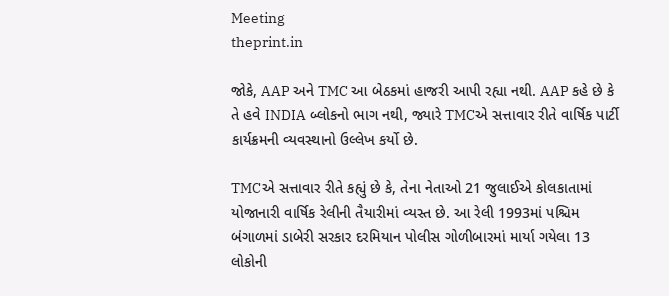Meeting
theprint.in

જોકે, AAP અને TMC આ બેઠકમાં હાજરી આપી રહ્યા નથી. AAP કહે છે કે તે હવે INDIA બ્લોકનો ભાગ નથી, જ્યારે TMCએ સત્તાવાર રીતે વાર્ષિક પાર્ટી કાર્યક્રમની વ્યવસ્થાનો ઉલ્લેખ કર્યો છે.

TMCએ સત્તાવાર રીતે કહ્યું છે કે, તેના નેતાઓ 21 જુલાઈએ કોલકાતામાં યોજાનારી વાર્ષિક રેલીની તૈયારીમાં વ્યસ્ત છે. આ રેલી 1993માં પશ્ચિમ બંગાળમાં ડાબેરી સરકાર દરમિયાન પોલીસ ગોળીબારમાં માર્યા ગયેલા 13 લોકોની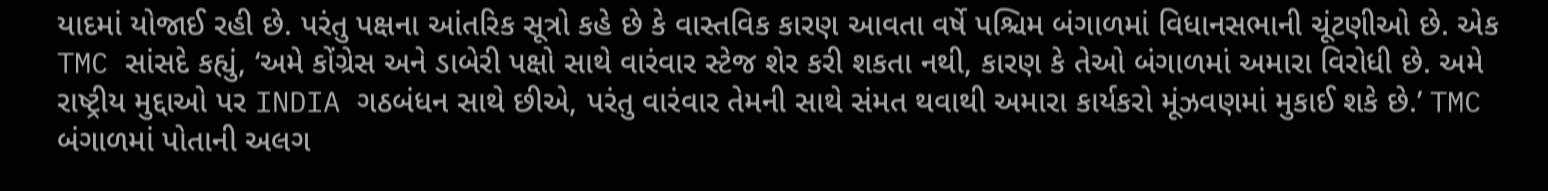યાદમાં યોજાઈ રહી છે. પરંતુ પક્ષના આંતરિક સૂત્રો કહે છે કે વાસ્તવિક કારણ આવતા વર્ષે પશ્ચિમ બંગાળમાં વિધાનસભાની ચૂંટણીઓ છે. એક TMC સાંસદે કહ્યું, ‘અમે કોંગ્રેસ અને ડાબેરી પક્ષો સાથે વારંવાર સ્ટેજ શેર કરી શકતા નથી, કારણ કે તેઓ બંગાળમાં અમારા વિરોધી છે. અમે રાષ્ટ્રીય મુદ્દાઓ પર INDIA ગઠબંધન સાથે છીએ, પરંતુ વારંવાર તેમની સાથે સંમત થવાથી અમારા કાર્યકરો મૂંઝવણમાં મુકાઈ શકે છે.’ TMC બંગાળમાં પોતાની અલગ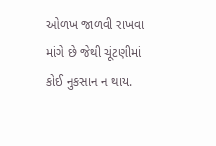ઓળખ જાળવી રાખવા માંગે છે જેથી ચૂંટણીમાં કોઈ નુકસાન ન થાય.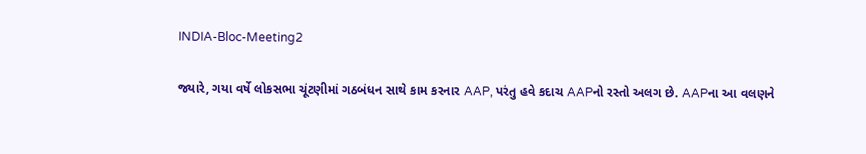INDIA-Bloc-Meeting2

જ્યારે, ગયા વર્ષે લોકસભા ચૂંટણીમાં ગઠબંધન સાથે કામ કરનાર AAP, પરંતુ હવે કદાચ AAPનો રસ્તો અલગ છે. AAPના આ વલણને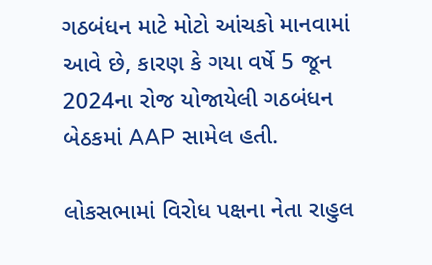ગઠબંધન માટે મોટો આંચકો માનવામાં આવે છે, કારણ કે ગયા વર્ષે 5 જૂન 2024ના રોજ યોજાયેલી ગઠબંધન બેઠકમાં AAP સામેલ હતી.

લોકસભામાં વિરોધ પક્ષના નેતા રાહુલ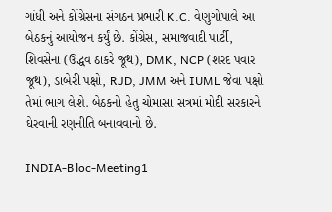ગાંધી અને કોંગ્રેસના સંગઠન પ્રભારી K.C. વેણુગોપાલે આ બેઠકનું આયોજન કર્યું છે. કોંગ્રેસ, સમાજવાદી પાર્ટી, શિવસેના (ઉદ્ધવ ઠાકરે જૂથ), DMK, NCP (શરદ પવાર જૂથ), ડાબેરી પક્ષો, RJD, JMM અને IUML જેવા પક્ષો તેમાં ભાગ લેશે. બેઠકનો હેતુ ચોમાસા સત્રમાં મોદી સરકારને ઘેરવાની રણનીતિ બનાવવાનો છે.

INDIA-Bloc-Meeting1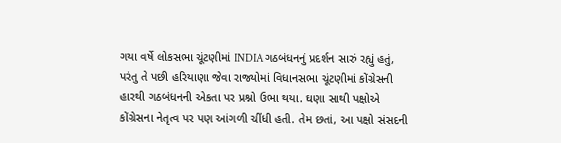ગયા વર્ષે લોકસભા ચૂંટણીમાં INDIA ગઠબંધનનું પ્રદર્શન સારું રહ્યું હતું, પરંતુ તે પછી હરિયાણા જેવા રાજ્યોમાં વિધાનસભા ચૂંટણીમાં કોંગ્રેસની હારથી ગઠબંધનની એકતા પર પ્રશ્નો ઉભા થયા. ઘણા સાથી પક્ષોએ કોંગ્રેસના નેતૃત્વ પર પણ આંગળી ચીંધી હતી. તેમ છતાં, આ પક્ષો સંસદની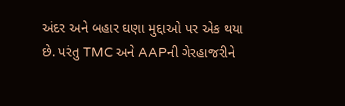અંદર અને બહાર ઘણા મુદ્દાઓ પર એક થયા છે. પરંતુ TMC અને AAPની ગેરહાજરીને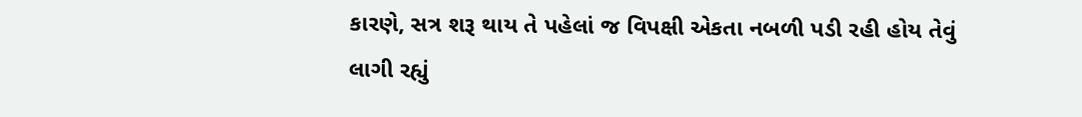કારણે, સત્ર શરૂ થાય તે પહેલાં જ વિપક્ષી એકતા નબળી પડી રહી હોય તેવું લાગી રહ્યું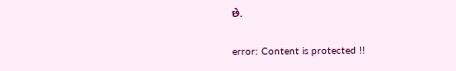છે.

error: Content is protected !!